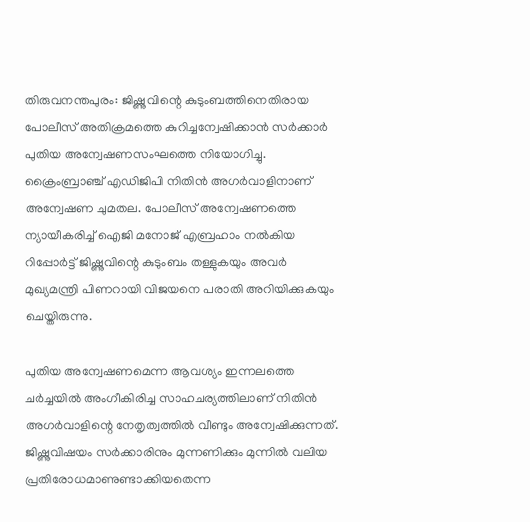തിരുവനന്തപുരം: ജിഷ്ണുവിന്റെ കുടുംബത്തിനെതിരായ പോലീസ് അതിക്രമത്തെ കുറിച്ചന്വേഷിക്കാന്‍ സര്‍ക്കാര്‍ പുതിയ അന്വേഷണസംഘത്തെ നിയോഗിച്ചു. ക്രൈംബ്രാഞ്ച് എഡിജിപി നിതിന്‍ അഗര്‍വാളിനാണ് അന്വേഷണ ചുമതല. പോലീസ് അന്വേഷണത്തെ ന്യായീകരിച്ച് ഐജി മനോജ് എബ്രഹാം നല്‍കിയ റിപ്പോര്‍ട്ട് ജിഷ്ണുവിന്റെ കുടുംബം തള്ളുകയും അവര്‍ മുഖ്യമന്ത്രി പിണറായി വിജയനെ പരാതി അറിയിക്കുകയും ചെയ്തിരുന്നു.

പുതിയ അന്വേഷണമെന്ന ആവശ്യം ഇന്നലത്തെ ചര്‍ച്ചയില്‍ അംഗീകിരിച്ച സാഹചര്യത്തിലാണ് നിതിന്‍ അഗര്‍വാളിന്റെ നേതൃത്വത്തില്‍ വീണ്ടും അന്വേഷിക്കുന്നത്. ജിഷ്ണുവിഷയം സര്‍ക്കാരിനും മുന്നണിക്കും മുന്നില്‍ വലിയ പ്രതിരോധമാണുണ്ടാക്കിയതെന്ന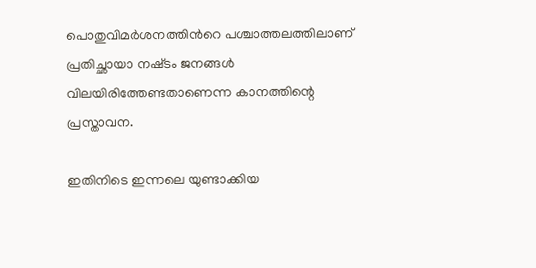പൊതുവിമര്‍ശനത്തിന്‍റെ പശ്ചാത്തലത്തിലാണ് പ്രതിച്ഛായാ നഷ്‌ടം ജനങ്ങള്‍ വിലയിരിത്തേണ്ടതാണെന്ന കാനത്തിന്റെ പ്രസ്താവന.

ഇതിനിടെ ഇന്നലെ യുണ്ടാക്കിയ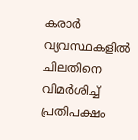കരാര്‍ വ്യവസ്ഥകളില്‍ ചിലതിനെ വിമര്‍ശിച്ച് പ്രതിപക്ഷം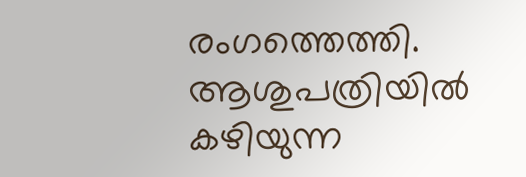രംഗത്തെത്തി. ആശുപത്രിയില്‍ കഴിയുന്ന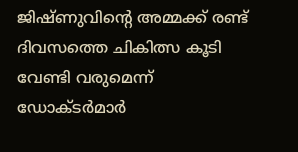ജിഷ്ണുവിന്റെ അമ്മക്ക് രണ്ട് ദിവസത്തെ ചികിത്സ കൂടി വേണ്ടി വരുമെന്ന് ഡോക്ടര്‍മാര്‍‍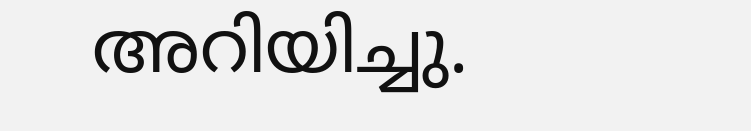അറിയിച്ചു.